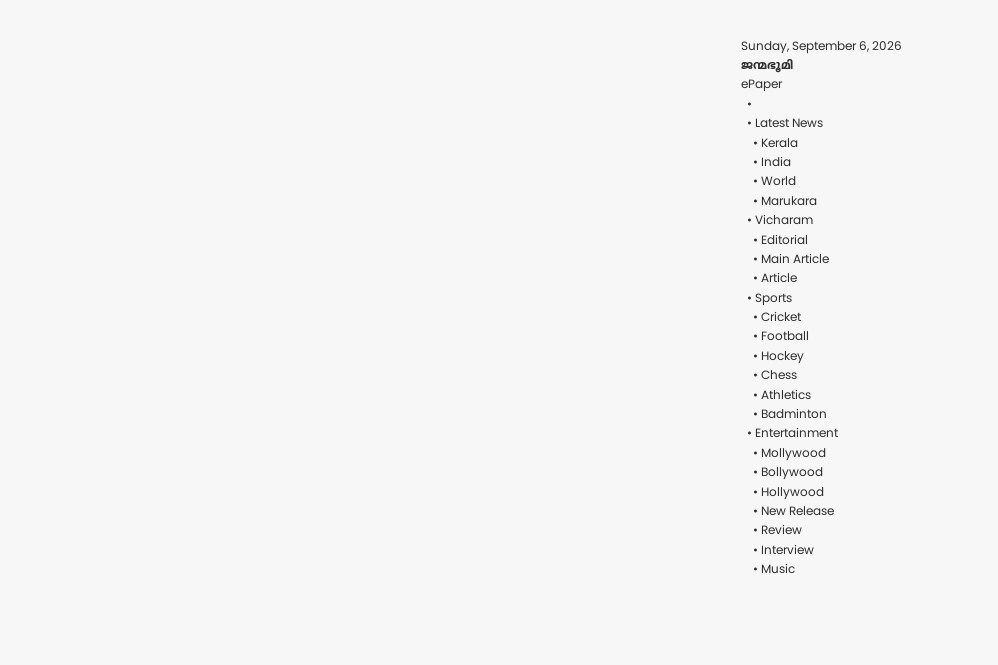Sunday, September 6, 2026
ജന്മഭൂമി
ePaper
  •
  • Latest News
    • Kerala
    • India
    • World
    • Marukara
  • Vicharam
    • Editorial
    • Main Article
    • Article
  • Sports
    • Cricket
    • Football
    • Hockey
    • Chess
    • Athletics
    • Badminton
  • Entertainment
    • Mollywood
    • Bollywood
    • Hollywood
    • New Release
    • Review
    • Interview
    • Music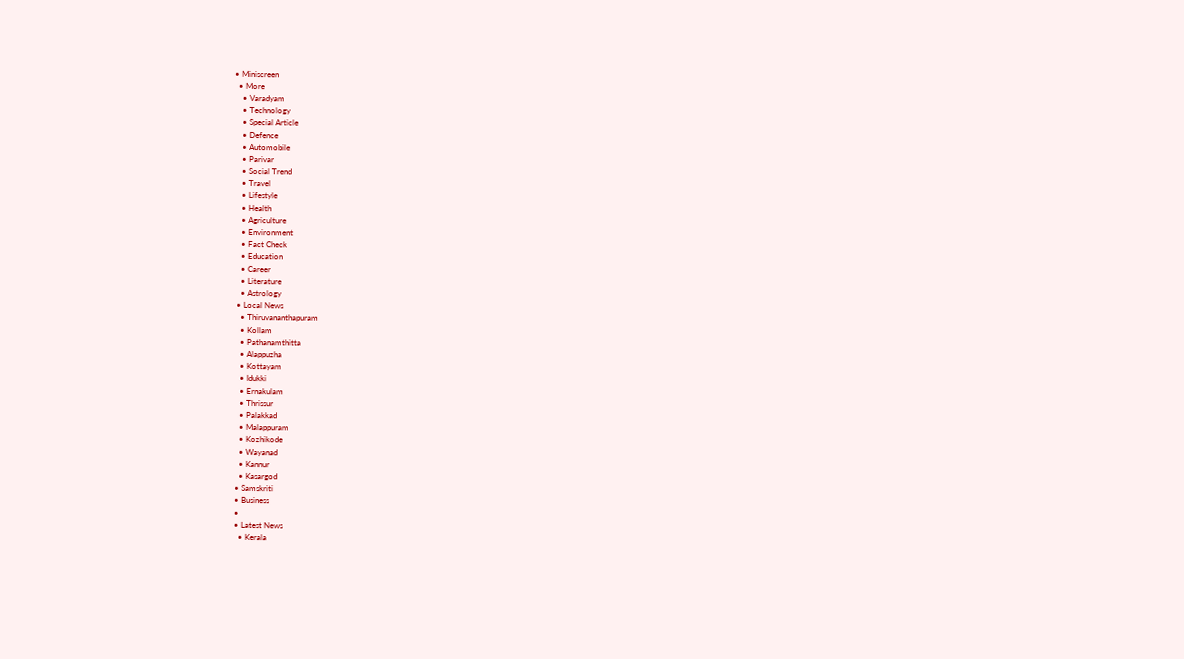• Miniscreen
  • More
    • Varadyam
    • Technology
    • Special Article
    • Defence
    • Automobile
    • Parivar
    • Social Trend
    • Travel
    • Lifestyle
    • Health
    • Agriculture
    • Environment
    • Fact Check
    • Education
    • Career
    • Literature
    • Astrology
  • Local News
    • Thiruvananthapuram
    • Kollam
    • Pathanamthitta
    • Alappuzha
    • Kottayam
    • Idukki
    • Ernakulam
    • Thrissur
    • Palakkad
    • Malappuram
    • Kozhikode
    • Wayanad
    • Kannur
    • Kasargod
  • Samskriti
  • Business
  •
  • Latest News
    • Kerala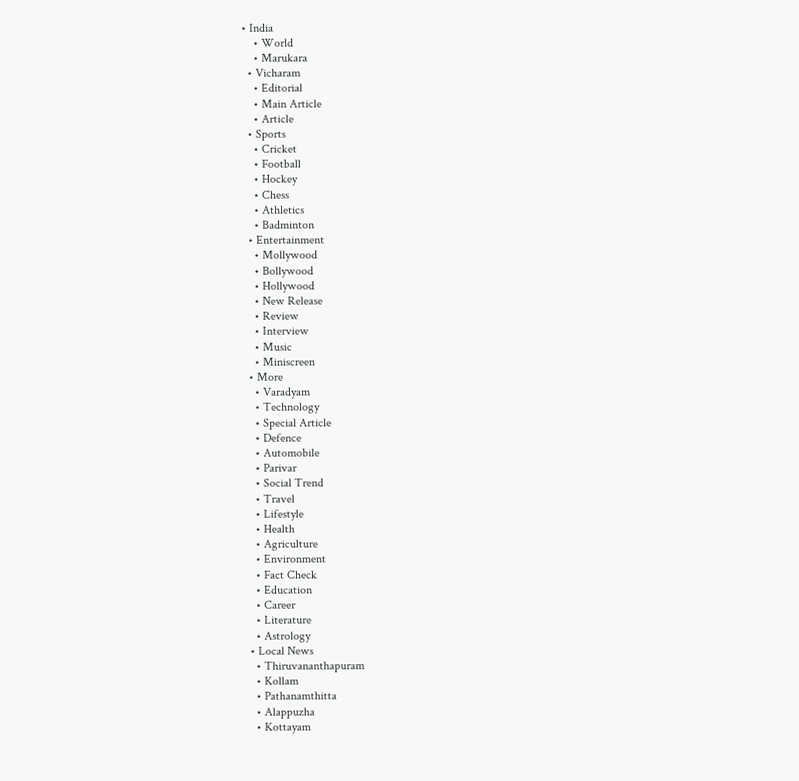• India
    • World
    • Marukara
  • Vicharam
    • Editorial
    • Main Article
    • Article
  • Sports
    • Cricket
    • Football
    • Hockey
    • Chess
    • Athletics
    • Badminton
  • Entertainment
    • Mollywood
    • Bollywood
    • Hollywood
    • New Release
    • Review
    • Interview
    • Music
    • Miniscreen
  • More
    • Varadyam
    • Technology
    • Special Article
    • Defence
    • Automobile
    • Parivar
    • Social Trend
    • Travel
    • Lifestyle
    • Health
    • Agriculture
    • Environment
    • Fact Check
    • Education
    • Career
    • Literature
    • Astrology
  • Local News
    • Thiruvananthapuram
    • Kollam
    • Pathanamthitta
    • Alappuzha
    • Kottayam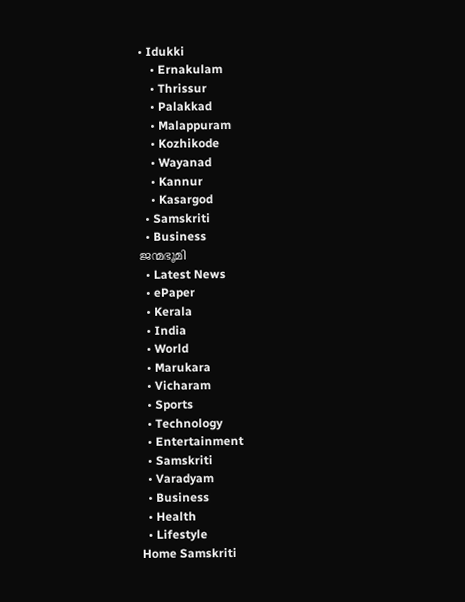• Idukki
    • Ernakulam
    • Thrissur
    • Palakkad
    • Malappuram
    • Kozhikode
    • Wayanad
    • Kannur
    • Kasargod
  • Samskriti
  • Business
ജന്മഭൂമി
  • Latest News
  • ePaper
  • Kerala
  • India
  • World
  • Marukara
  • Vicharam
  • Sports
  • Technology
  • Entertainment
  • Samskriti
  • Varadyam
  • Business
  • Health
  • Lifestyle
Home Samskriti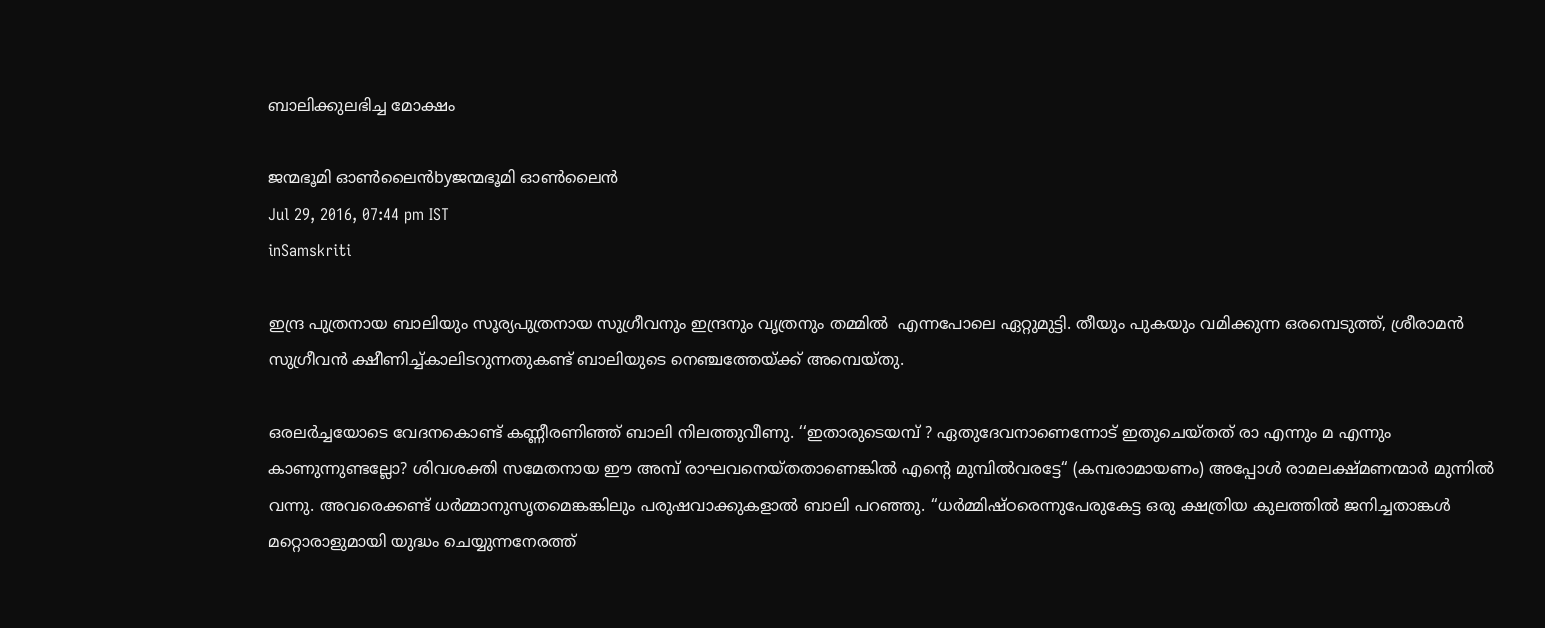ബാലിക്കുലഭിച്ച മോക്ഷം

ജന്മഭൂമി ഓണ്‍ലൈന്‍byജന്മഭൂമി ഓണ്‍ലൈന്‍
Jul 29, 2016, 07:44 pm IST
inSamskriti

ഇന്ദ്ര പുത്രനായ ബാലിയും സൂര്യപുത്രനായ സുഗ്രീവനും ഇന്ദ്രനും വൃത്രനും തമ്മിൽ  എന്നപോലെ ഏറ്റുമുട്ടി. തീയും പുകയും വമിക്കുന്ന ഒരമ്പെടുത്ത്, ശ്രീരാമൻ സുഗ്രീവൻ ക്ഷീണിച്ച്കാലിടറുന്നതുകണ്ട് ബാലിയുടെ നെഞ്ചത്തേയ്‌ക്ക് അമ്പെയ്തു.

ഒരലർച്ചയോടെ വേദനകൊണ്ട് കണ്ണീരണിഞ്ഞ് ബാലി നിലത്തുവീണു. ‘‘ഇതാരുടെയമ്പ് ? ഏതുദേവനാണെന്നോട് ഇതുചെയ്തത് രാ എന്നും മ എന്നും കാണുന്നുണ്ടല്ലോ? ശിവശക്തി സമേതനായ ഈ അമ്പ് രാഘവനെയ്തതാണെങ്കിൽ എന്റെ മുമ്പിൽവരട്ടേ‘‘ (കമ്പരാമായണം) അപ്പോൾ രാമലക്ഷ്മണന്മാർ മുന്നിൽ വന്നു. അവരെക്കണ്ട് ധർമ്മാനുസൃതമെങ്കങ്കിലും പരുഷവാക്കുകളാൽ ബാലി പറഞ്ഞു. ‘‘ധർമ്മിഷ്ഠരെന്നുപേരുകേട്ട ഒരു ക്ഷത്രിയ കുലത്തിൽ ജനിച്ചതാങ്കൾ മറ്റൊരാളുമായി യുദ്ധം ചെയ്യുന്നനേരത്ത്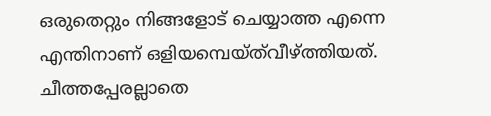ഒരുതെറ്റും നിങ്ങളോട് ചെയ്യാത്ത എന്നെ എന്തിനാണ് ഒളിയമ്പെയ്ത്‌വീഴ്‌ത്തിയത്. ചീത്തപ്പേരല്ലാതെ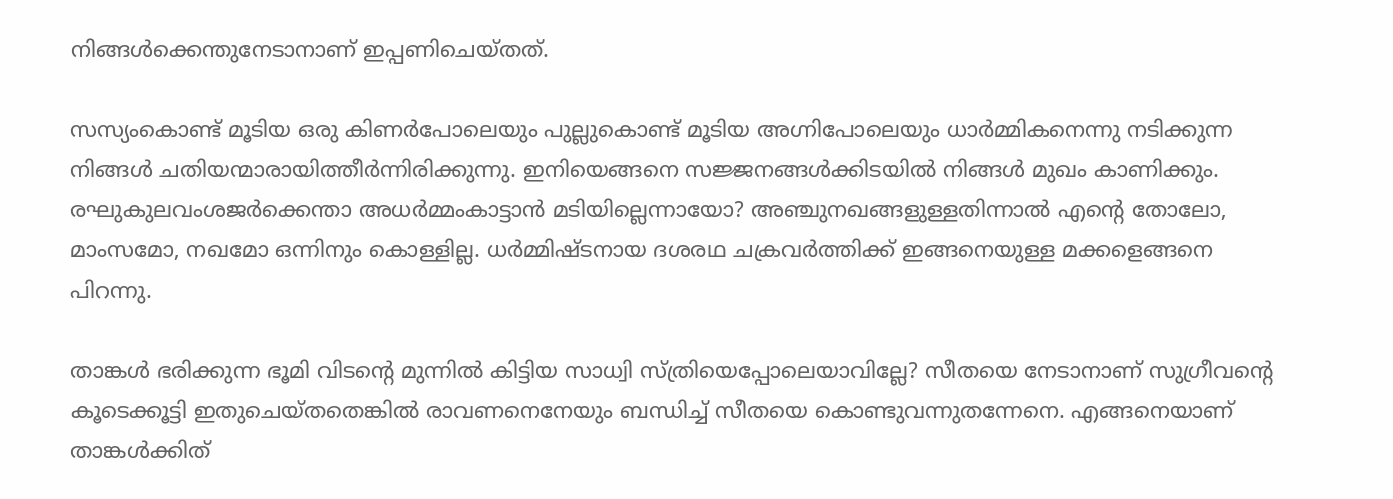നിങ്ങൾക്കെന്തുനേടാനാണ് ഇപ്പണിചെയ്തത്.

സസ്യംകൊണ്ട് മൂടിയ ഒരു കിണർപോലെയും പുല്ലുകൊണ്ട് മൂടിയ അഗ്നിപോലെയും ധാർമ്മികനെന്നു നടിക്കുന്ന നിങ്ങൾ ചതിയന്മാരായിത്തീർന്നിരിക്കുന്നു. ഇനിയെങ്ങനെ സജ്ജനങ്ങൾക്കിടയിൽ നിങ്ങൾ മുഖം കാണിക്കും. രഘുകുലവംശജർക്കെന്താ അധർമ്മംകാട്ടാൻ മടിയില്ലെന്നായോ? അഞ്ചുനഖങ്ങളുള്ളതിന്നാൽ എന്റെ തോലോ, മാംസമോ, നഖമോ ഒന്നിനും കൊള്ളില്ല. ധർമ്മിഷ്ടനായ ദശരഥ ചക്രവർത്തിക്ക് ഇങ്ങനെയുള്ള മക്കളെങ്ങനെ പിറന്നു.

താങ്കൾ ഭരിക്കുന്ന ഭൂമി വിടന്റെ മുന്നിൽ കിട്ടിയ സാധ്വി സ്ത്രിയെപ്പോലെയാവില്ലേ? സീതയെ നേടാനാണ് സുഗ്രീവന്റെ കൂടെക്കൂട്ടി ഇതുചെയ്തതെങ്കിൽ രാവണനെനേയും ബന്ധിച്ച് സീതയെ കൊണ്ടുവന്നുതന്നേനെ. എങ്ങനെയാണ് താങ്കൾക്കിത്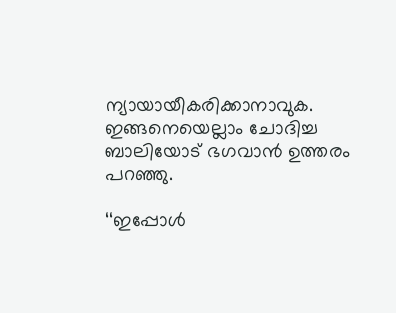ന്യായായീകരിക്കാനാവുക. ഇങ്ങനെയെല്ലാം ചോദിച്ച ബാലിയോട് ഭഗവാൻ ഉത്തരം പറഞ്ഞു.

‘‘ഇപ്പോൾ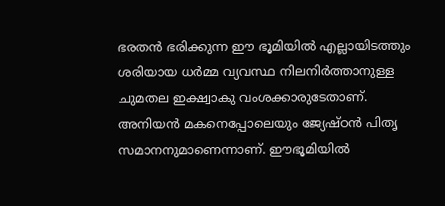ഭരതൻ ഭരിക്കുന്ന ഈ ഭൂമിയിൽ എല്ലായിടത്തും ശരിയായ ധർമ്മ വ്യവസ്ഥ നിലനിർത്താനുള്ള ചുമതല ഇക്ഷ്വാകു വംശക്കാരുടേതാണ്. അനിയൻ മകനെപ്പോലെയും ജ്യേഷ്ഠൻ പിതൃ സമാനനുമാണെന്നാണ്. ഈഭൂമിയിൽ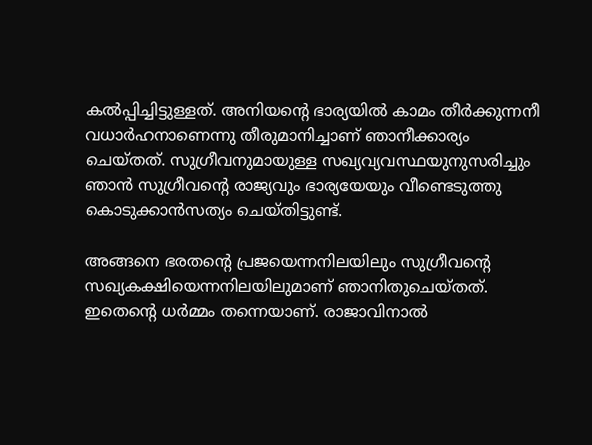കൽപ്പിച്ചിട്ടുള്ളത്. അനിയന്റെ ഭാര്യയിൽ കാമം തീർക്കുന്നനീ വധാർഹനാണെന്നു തീരുമാനിച്ചാണ് ഞാനീക്കാര്യം ചെയ്തത്. സുഗ്രീവനുമായുള്ള സഖ്യവ്യവസ്ഥയുനുസരിച്ചും ഞാൻ സുഗ്രീവന്റെ രാജ്യവും ഭാര്യയേയും വീണ്ടെടുത്തു  കൊടുക്കാൻസത്യം ചെയ്തിട്ടുണ്ട്.

അങ്ങനെ ഭരതന്റെ പ്രജയെന്നനിലയിലും സുഗ്രീവന്റെ സഖ്യകക്ഷിയെന്നനിലയിലുമാണ് ഞാനിതുചെയ്തത്.  ഇതെന്റെ ധർമ്മം തന്നെയാണ്. രാജാവിനാൽ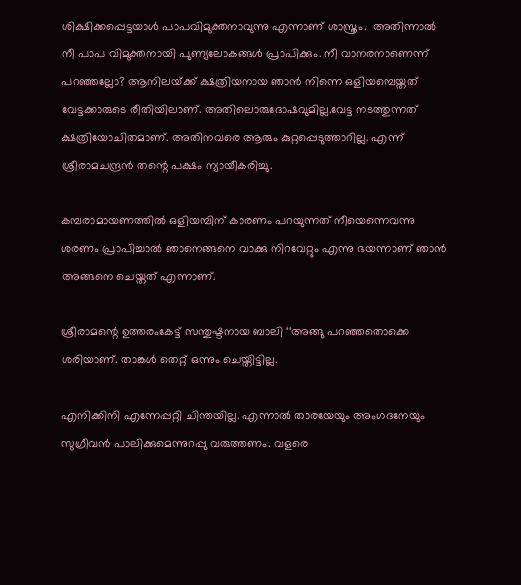ശിക്ഷിക്കപ്പെട്ടയാൾ പാപവിമുക്തനാവുന്നു എന്നാണ് ശാസ്ത്രം.  അതിന്നാൽ നീ പാപ വിമുക്തനായി പുണ്യലോകങ്ങൾ പ്രാപിക്കും. നീ വാനരനാണെന്ന് പറഞ്ഞല്ലോ? ആനിലയ്‌ക്ക് ക്ഷത്രിയനായ ഞാൻ നിന്നെ ഒളിയമ്പെയ്തത് വേട്ടക്കാരുടെ രീതിയിലാണ്. അതിലൊരുദോഷവുമില്ല.വേട്ട നടത്തുന്നത് ക്ഷത്രിയോചിതമാണ്. അതിനവരെ ആരും കുറ്റപ്പെടുത്താറില്ല. എന്ന് ശ്രീരാമചന്ദ്രൻ തന്റെ പക്ഷം ന്യായീകരിച്ചു.

കമ്പരാമായണത്തിൽ ഒളിയമ്പിന് കാരണം പറയുന്നത് നീയെന്നെവന്നു ശരണം പ്രാപിച്ചാൽ ഞാനെങ്ങനെ വാക്കു നിറവേറ്റും എന്നു ഭയന്നാണ് ഞാൻ അങ്ങനെ ചെയ്തത് എന്നാണ്.

ശ്രീരാമന്റെ ഉത്തരംകേട്ട് സന്തുഷ്ടനായ ബാലി ‘‘അങ്ങു പറഞ്ഞതൊക്കെ ശരിയാണ്. താങ്കൾ തെറ്റ് ഒന്നും ചെയ്തിട്ടില്ല.

എനിക്കിനി എന്നേപ്പറ്റി ചിന്തയില്ല. എന്നാൽ താരയേയും അംഗദനേയും സുഗ്രീവൻ പാലിക്കുമെന്നുറപ്പു വരുത്തണം. വളരെ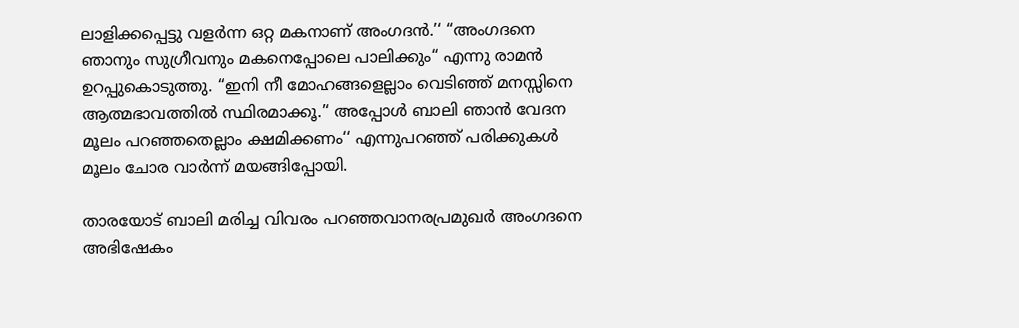ലാളിക്കപ്പെട്ടു വളർന്ന ഒറ്റ മകനാണ് അംഗദൻ.’‘ ‘‘അംഗദനെ ഞാനും സുഗ്രീവനും മകനെപ്പോലെ പാലിക്കും‘‘ എന്നു രാമൻ ഉറപ്പുകൊടുത്തു. ‘‘ഇനി നീ മോഹങ്ങളെല്ലാം വെടിഞ്ഞ് മനസ്സിനെ ആത്മഭാവത്തിൽ സ്ഥിരമാക്കൂ.’‘ അപ്പോൾ ബാലി ഞാൻ വേദന മൂലം പറഞ്ഞതെല്ലാം ക്ഷമിക്കണം‘‘ എന്നുപറഞ്ഞ് പരിക്കുകൾ മൂലം ചോര വാർന്ന് മയങ്ങിപ്പോയി.

താരയോട് ബാലി മരിച്ച വിവരം പറഞ്ഞവാനരപ്രമുഖർ അംഗദനെ അഭിഷേകം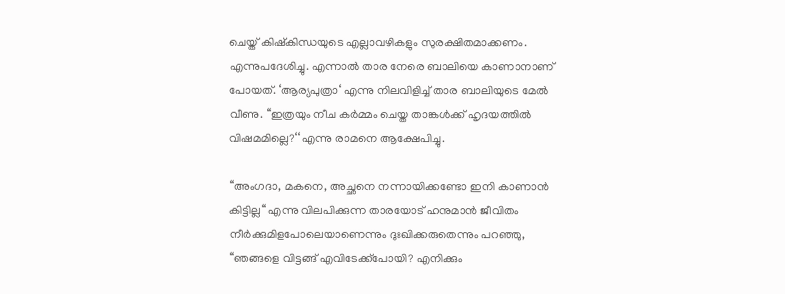ചെയ്ത് കിഷ്‌കിന്ധയുടെ എല്ലാവഴികളും സുരക്ഷിതമാക്കണം. എന്നുപദേശിച്ചു. എന്നാൽ താര നേരെ ബാലിയെ കാണാനാണ് പോയത്. ‘ആര്യപുത്രാ‘ എന്നു നിലവിളിച്ച് താര ബാലിയുടെ മേൽ വീണു. ‘‘ഇത്രയും നീച കർമ്മം ചെയ്ത താങ്കൾക്ക് ഹൃദയത്തിൽ വിഷമമില്ലെ?‘‘ എന്നു രാമനെ ആക്ഷേപിച്ചു.

‘‘അംഗദാ, മകനെ, അച്ഛനെ നന്നായിക്കണ്ടോ ഇനി കാണാൻ കിട്ടില്ല‘‘ എന്നു വിലപിക്കുന്ന താരയോട് ഹനുമാൻ ജീവിതം നീർക്കുമിളപോലെയാണെന്നും ദുഃഖിക്കരുതെന്നും പറഞ്ഞു, ‘‘ഞങ്ങളെ വിട്ടങ്ങ് എവിടേക്ക്‌പോയി? എനിക്കും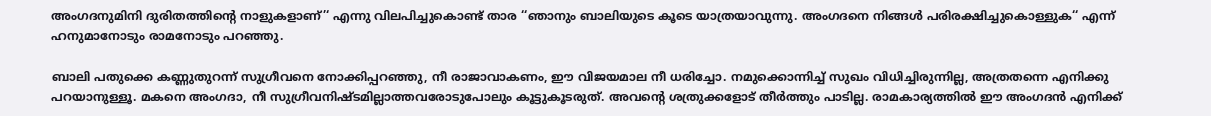അംഗദനുമിനി ദുരിതത്തിന്റെ നാളുകളാണ്’‘ എന്നു വിലപിച്ചുകൊണ്ട് താര ‘‘ഞാനും ബാലിയുടെ കൂടെ യാത്രയാവുന്നു. അംഗദനെ നിങ്ങൾ പരിരക്ഷിച്ചുകൊള്ളുക‘‘ എന്ന് ഹനുമാനോടും രാമനോടും പറഞ്ഞു.

ബാലി പതുക്കെ കണ്ണുതുറന്ന് സുഗ്രീവനെ നോക്കിപ്പറഞ്ഞു, നീ രാജാവാകണം, ഈ വിജയമാല നീ ധരിച്ചോ. നമുക്കൊന്നിച്ച് സുഖം വിധിച്ചിരുന്നില്ല, അത്രതന്നെ എനിക്കു പറയാനുള്ളൂ. മകനെ അംഗദാ, നീ സുഗ്രീവനിഷ്ടമില്ലാത്തവരോടുപോലും കൂട്ടുകൂടരുത്. അവന്റെ ശത്രുക്കളോട് തീർത്തും പാടില്ല. രാമകാര്യത്തിൽ ഈ അംഗദൻ എനിക്ക്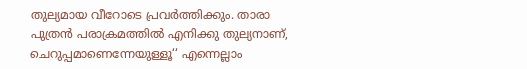തുല്യമായ വീറോടെ പ്രവർത്തിക്കും. താരാ പുത്രൻ പരാക്രമത്തിൽ എനിക്കു തുല്യനാണ്, ചെറുപ്പമാണെന്നേയുള്ളൂ‘‘ എന്നെല്ലാം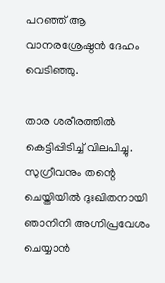പറഞ്ഞ് ആ വാനരശ്രേഷ്ഠൻ ദേഹം വെടിഞ്ഞു.

താര ശരീരത്തിൽ കെട്ടിപ്പിടിച്ച് വിലപിച്ചു. സുഗ്രീവനും തന്റെ ചെയ്തിയിൽ ദുഃഖിതനായി ഞാനിനി അഗ്നിപ്രവേശം ചെയ്യാൻ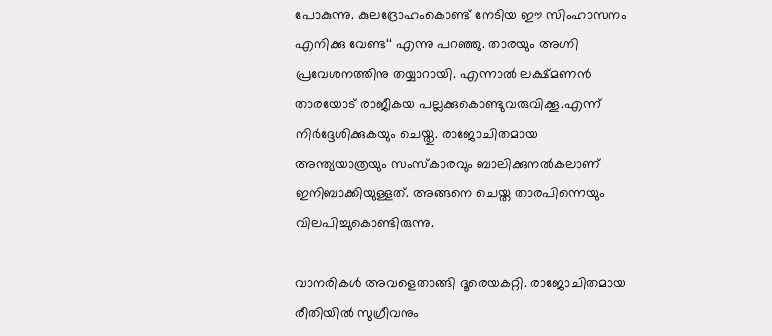പോകുന്നു. കുലദ്രോഹംകൊണ്ട് നേടിയ ഈ സിംഹാസനം എനിക്കു വേണ്ട‘‘ എന്നു പറഞ്ഞു. താരയും അഗ്നി പ്രവേശനത്തിനു തയ്യാറായി. എന്നാൽ ലക്ഷ്മണൻ താരയോട് രാജീകയ പല്ലക്കുകൊണ്ടുവരുവിക്കൂ.എന്ന് നിർദ്ദേശിക്കുകയും ചെയ്തു. രാജോചിതമായ അന്ത്യയാത്രയും സംസ്‌കാരവും ബാലിക്കുനൽകലാണ് ഇനിബാക്കിയുള്ളത്. അങ്ങനെ ചെയ്ത താരപിന്നെയും വിലപിച്ചുകൊണ്ടിരുന്നു.

വാനരികൾ അവളെതാങ്ങി ദൂരെയകറ്റി. രാജോചിതമായ രീതിയിൽ സുഗ്രീവനും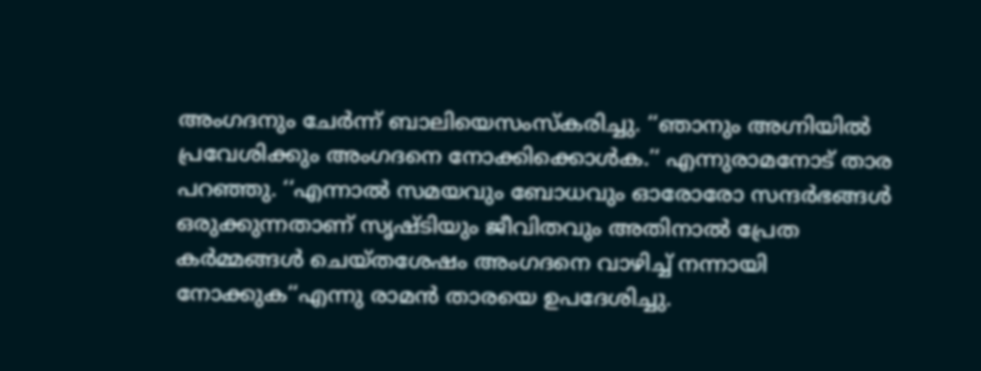അംഗദനും ചേർന്ന് ബാലിയെസംസ്‌കരിച്ചു. ‘‘ഞാനും അഗ്നിയിൽ പ്രവേശിക്കും അംഗദനെ നോക്കിക്കൊൾക.’‘ എന്നുരാമനോട് താര പറഞ്ഞു. ‘‘എന്നാൽ സമയവും ബോധവും ഓരോരോ സന്ദർഭങ്ങൾ ഒരുക്കുന്നതാണ് സൃഷ്ടിയും ജീവിതവും അതിനാൽ പ്രേത കർമ്മങ്ങൾ ചെയ്തശേഷം അംഗദനെ വാഴിച്ച് നന്നായി നോക്കുക‘‘എന്നു രാമൻ താരയെ ഉപദേശിച്ചു.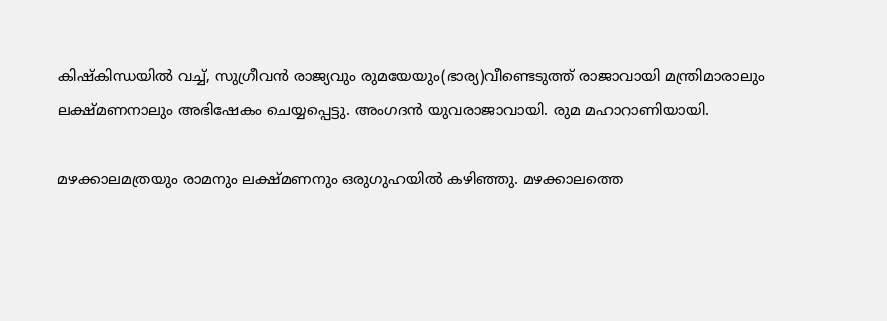കിഷ്‌കിന്ധയിൽ വച്ച്, സുഗ്രീവൻ രാജ്യവും രുമയേയും(ഭാര്യ)വീണ്ടെടുത്ത് രാജാവായി മന്ത്രിമാരാലും ലക്ഷ്മണനാലും അഭിഷേകം ചെയ്യപ്പെട്ടു. അംഗദൻ യുവരാജാവായി. രുമ മഹാറാണിയായി.

മഴക്കാലമത്രയും രാമനും ലക്ഷ്മണനും ഒരുഗുഹയിൽ കഴിഞ്ഞു. മഴക്കാലത്തെ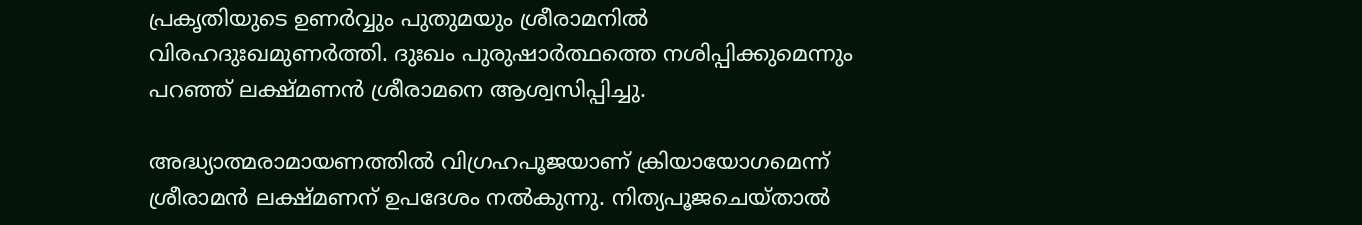പ്രകൃതിയുടെ ഉണർവ്വും പുതുമയും ശ്രീരാമനിൽ വിരഹദുഃഖമുണർത്തി. ദുഃഖം പുരുഷാർത്ഥത്തെ നശിപ്പിക്കുമെന്നും പറഞ്ഞ് ലക്ഷ്മണൻ ശ്രീരാമനെ ആശ്വസിപ്പിച്ചു.

അദ്ധ്യാത്മരാമായണത്തിൽ വിഗ്രഹപൂജയാണ് ക്രിയായോഗമെന്ന് ശ്രീരാമൻ ലക്ഷ്മണന് ഉപദേശം നൽകുന്നു. നിത്യപൂജചെയ്താൽ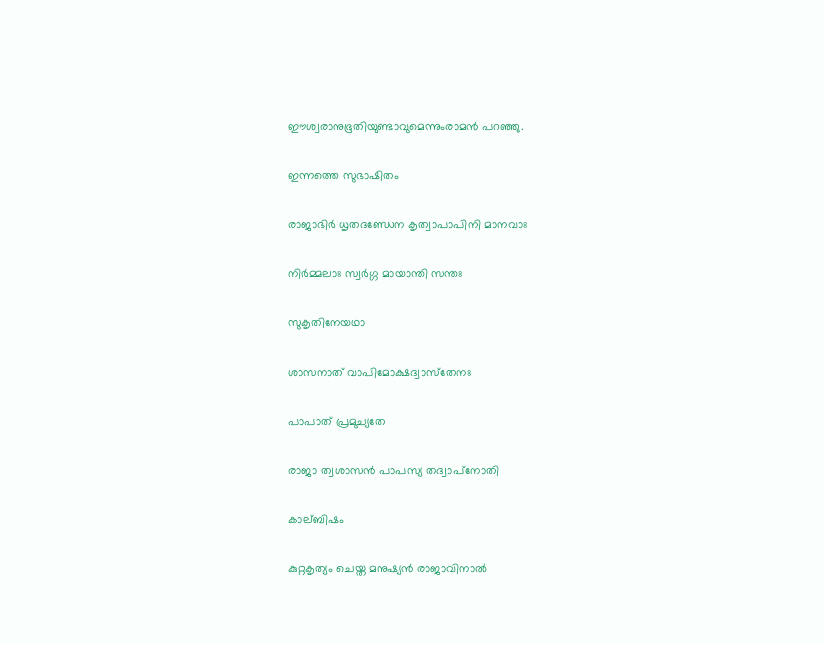ഈശ്വരാനുഭൂതിയുണ്ടാവുമെന്നുംരാമൻ പറഞ്ഞു.

ഇന്നത്തെ സുഭാഷിതം

രാജാഭിർ ധൃതദണ്ഡേന കൃത്വാപാപിനി മാനവാഃ

നിർമ്മലാഃ സ്വർഗ്ഗ മായാന്തി സന്തഃ

സുകൃതിനേയഥാ

ശാസനാത് വാപിമോക്ഷദ്വാസ്‌തേനഃ

പാപാത് പ്രമുച്യതേ

രാജാ ത്വശാസൻ പാപസ്യ തദ്വാപ്‌നോതി

കാല്ബിഷം

കുറ്റകൃത്യം ചെയ്ത മനുഷ്യൻ രാജാവിനാൽ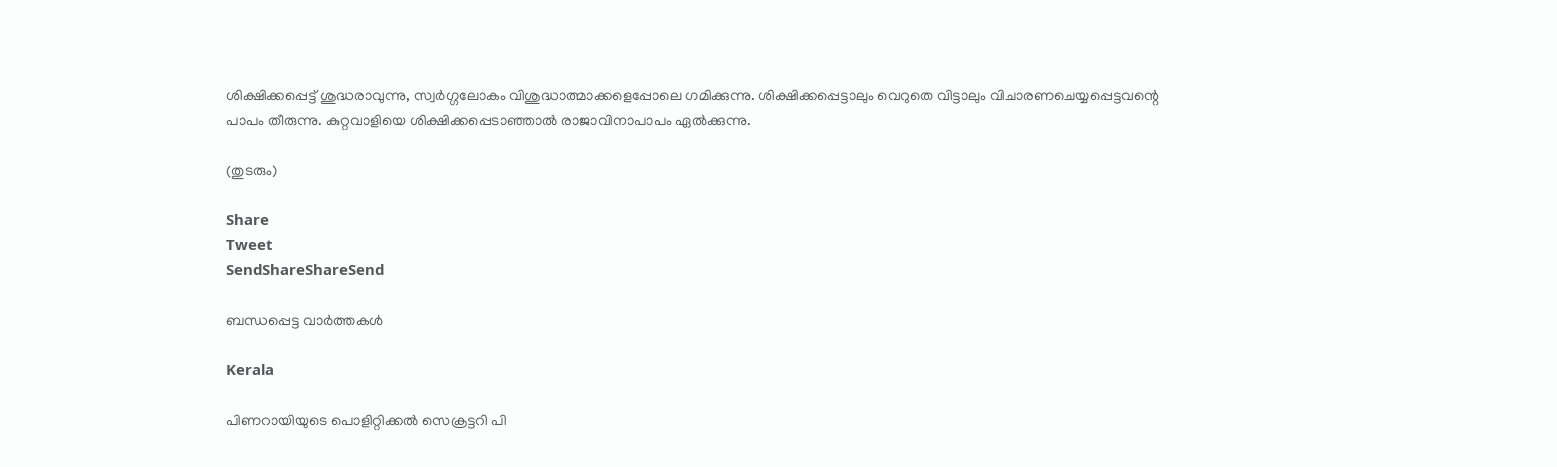ശിക്ഷിക്കപ്പെട്ട് ശുദ്ധരാവുന്നു, സ്വർഗ്ഗലോകം വിശുദ്ധാത്മാക്കളെപ്പോലെ ഗമിക്കുന്നു. ശിക്ഷിക്കപ്പെട്ടാലും വെറുതെ വിട്ടാലും വിചാരണചെയ്യപ്പെട്ടവന്റെ പാപം തീരുന്നു. കുറ്റവാളിയെ ശിക്ഷിക്കപ്പെടാഞ്ഞാൽ രാജാവിനാപാപം ഏൽക്കുന്നു.

(തുടരും)

Share
Tweet
SendShareShareSend

ബന്ധപ്പെട്ട വാര്‍ത്തകള്‍

Kerala

പിണറായിയുടെ പൊളിറ്റിക്കല്‍ സെക്രട്ടറി പി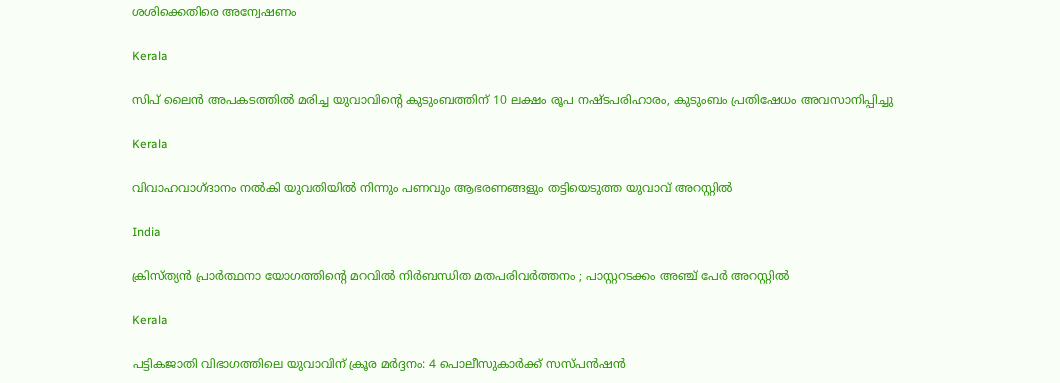ശശിക്കെതിരെ അന്വേഷണം

Kerala

സിപ് ലൈന്‍ അപകടത്തില്‍ മരിച്ച യുവാവിന്റെ കുടുംബത്തിന് 10 ലക്ഷം രൂപ നഷ്ടപരിഹാരം, കുടുംബം പ്രതിഷേധം അവസാനിപ്പിച്ചു

Kerala

വിവാഹവാഗ്ദാനം നല്‍കി യുവതിയില്‍ നിന്നും പണവും ആഭരണങ്ങളും തട്ടിയെടുത്ത യുവാവ് അറസ്റ്റില്‍

India

ക്രിസ്ത്യൻ പ്രാർത്ഥനാ യോഗത്തിന്റെ മറവിൽ നിർബന്ധിത മതപരിവർത്തനം ; പാസ്റ്ററടക്കം അഞ്ച് പേർ അറസ്റ്റിൽ

Kerala

പട്ടികജാതി വിഭാഗത്തിലെ യുവാവിന് ക്രൂര മര്‍ദ്ദനം: 4 പൊലീസുകാര്‍ക്ക് സസ്പന്‍ഷന്‍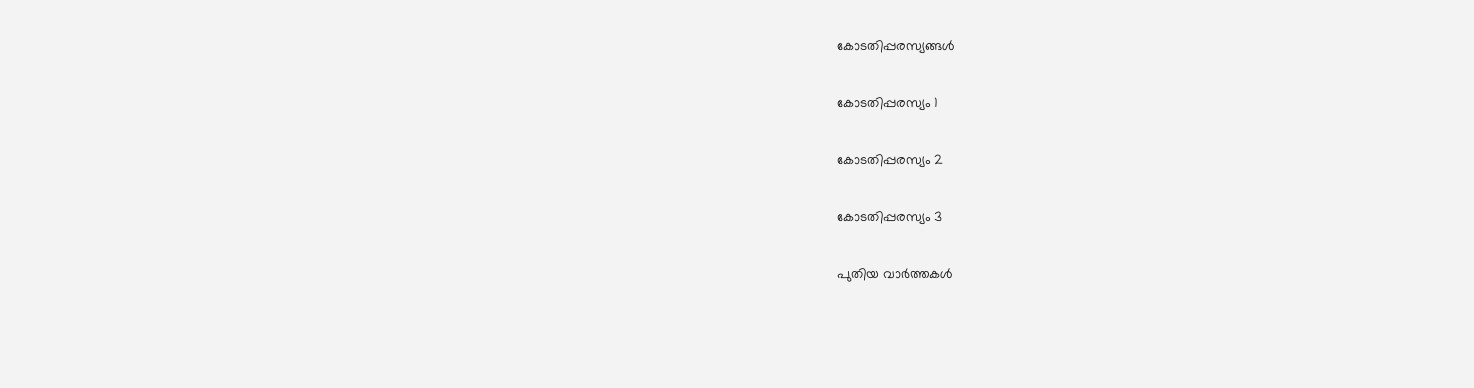കോടതിപ്പരസ്യങ്ങള്‍

കോടതിപ്പരസ്യം 1

കോടതിപ്പരസ്യം 2

കോടതിപ്പരസ്യം 3

പുതിയ വാര്‍ത്തകള്‍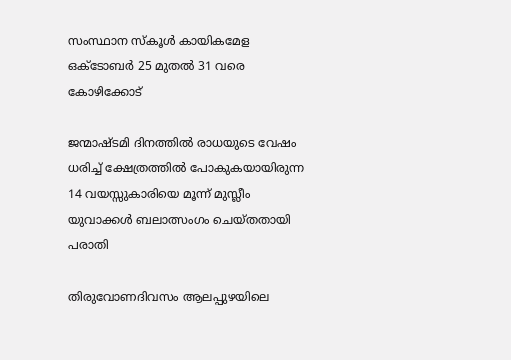സംസ്ഥാന സ്‌കൂള്‍ കായികമേള ഒക്ടോബര്‍ 25 മുതല്‍ 31 വരെ കോഴിക്കോട്

ജന്മാഷ്ടമി ദിനത്തിൽ രാധയുടെ വേഷം ധരിച്ച് ക്ഷേത്രത്തിൽ പോകുകയായിരുന്ന 14 വയസ്സുകാരിയെ മൂന്ന് മുസ്ലീം യുവാക്കൾ ബലാത്സംഗം ചെയ്തതായി പരാതി

തിരുവോണദിവസം ആലപ്പുഴയിലെ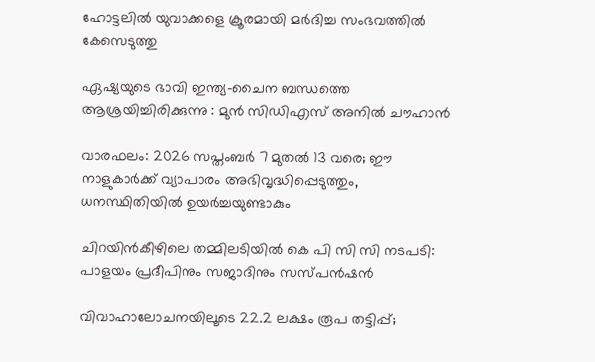ഹോട്ടലില്‍ യുവാക്കളെ ക്രൂരമായി മര്‍ദിച്ച സംഭവത്തില്‍ കേസെടുത്തു

ഏഷ്യയുടെ ഭാവി ഇന്ത്യ-ചൈന ബന്ധത്തെ ആശ്രയിച്ചിരിക്കുന്നു : മുൻ സിഡിഎസ് അനിൽ ചൗഹാൻ

വാരഫലം: 2026 സപ്തംബര്‍ 7 മുതല്‍ 13 വരെ; ഈ നാളുകാര്‍ക്ക് വ്യാപാരം അഭിവൃദ്ധിപ്പെടുത്തും, ധനസ്ഥിതിയില്‍ ഉയര്‍ച്ചയുണ്ടാകും

ചിറയിന്‍കീഴിലെ തമ്മിലടിയില്‍ കെ പി സി സി നടപടി: പാളയം പ്രദീപിനും സജാദിനും സസ്പന്‍ഷന്‍

വിവാഹാലോചനയിലൂടെ 22.2 ലക്ഷം രൂപ തട്ടിപ്പ്;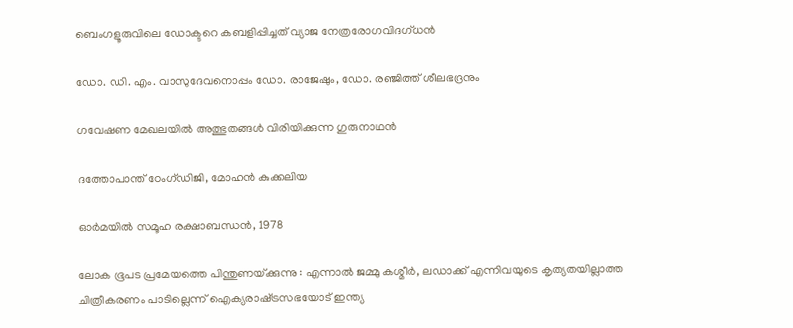ബെംഗളൂരുവിലെ ഡോക്ടറെ കബളിപ്പിച്ചത് വ്യാജ നേത്രരോഗവിദഗ്ധൻ

ഡോ. ഡി. എം. വാസുദേവനൊപ്പം ഡോ. രാജേഷും, ഡോ. രഞ്ജിത്ത് ശീലഭദ്രനും

ഗവേഷണ മേഖലയില്‍ അത്ഭുതങ്ങള്‍ വിരിയിക്കുന്ന ഗുരുനാഥന്‍

ദത്തോപാന്ത് ഠേംഗ്ഡിജി, മോഹന്‍ കുക്കലിയ

ഓര്‍മയില്‍ സമൂഹ രക്ഷാബന്ധന്‍, 1978

ലോക ഭൂപട പ്രമേയത്തെ പിന്തുണയ്‌ക്കുന്നു : എന്നാൽ ജമ്മു കശ്മീർ, ലഡാക്ക് എന്നിവയുടെ കൃത്യതയില്ലാത്ത ചിത്രീകരണം പാടില്ലെന്ന് ഐക്യരാഷ്‌ട്രസഭയോട് ഇന്ത്യ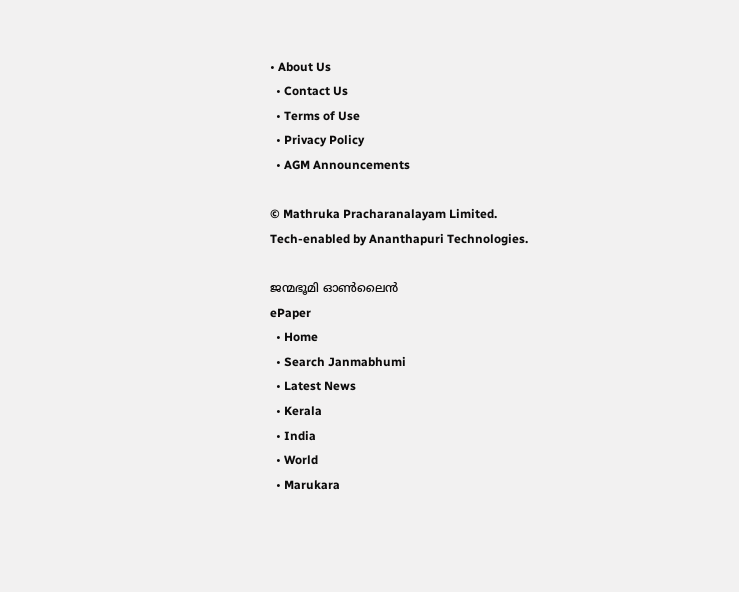• About Us
  • Contact Us
  • Terms of Use
  • Privacy Policy
  • AGM Announcements

© Mathruka Pracharanalayam Limited.
Tech-enabled by Ananthapuri Technologies.

ജന്മഭൂമി ഓണ്‍ലൈന്‍
ePaper
  • Home
  • Search Janmabhumi
  • Latest News
  • Kerala
  • India
  • World
  • Marukara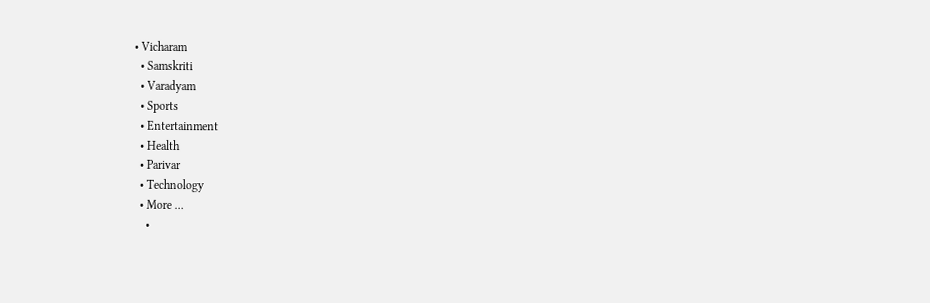• Vicharam
  • Samskriti
  • Varadyam
  • Sports
  • Entertainment
  • Health
  • Parivar
  • Technology
  • More …
    •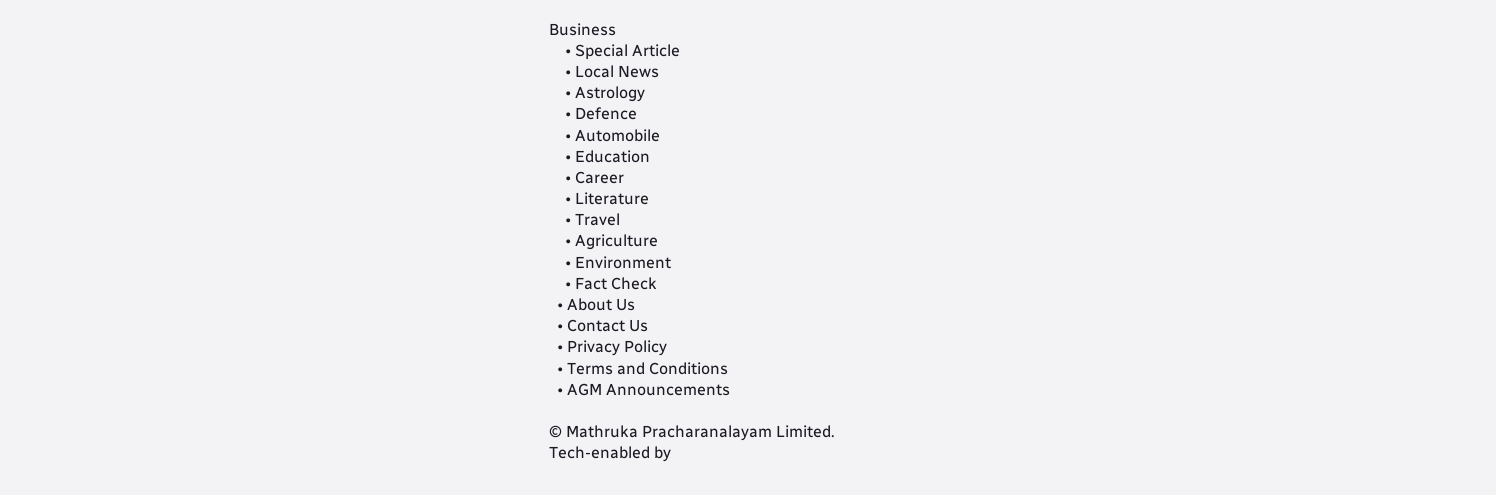Business
    • Special Article
    • Local News
    • Astrology
    • Defence
    • Automobile
    • Education
    • Career
    • Literature
    • Travel
    • Agriculture
    • Environment
    • Fact Check
  • About Us
  • Contact Us
  • Privacy Policy
  • Terms and Conditions
  • AGM Announcements

© Mathruka Pracharanalayam Limited.
Tech-enabled by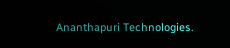Ananthapuri Technologies.